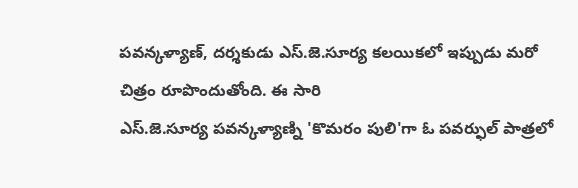పవన్కళ్యాణ్, దర్శకుడు ఎస్.జె.సూర్య కలయికలో ఇప్పుడు మరో చిత్రం రూపొందుతోంది. ఈ సారి
ఎస్.జె.సూర్య పవన్కళ్యాణ్ని 'కొమరం పులి'గా ఓ పవర్ఫుల్ పాత్రలో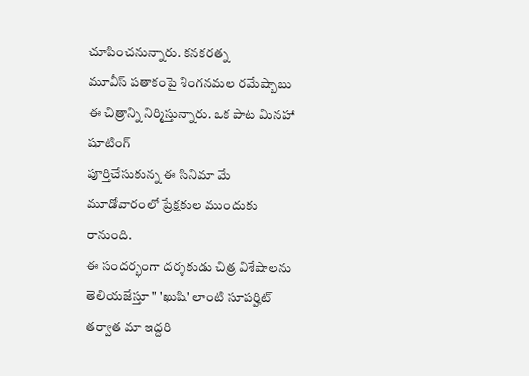చూపించనున్నారు. కనకరత్న
మూవీస్ పతాకంపై శింగనమల రమేష్బాబు ఈ చిత్రాన్ని నిర్మిస్తున్నారు. ఒక పాట మినహా షూటింగ్
పూర్తిచేసుకున్న ఈ సినిమా మే మూడోవారంలో ప్రేక్షకుల ముందుకు రానుంది.
ఈ సందర్భంగా దర్శకుడు చిత్ర విశేషాలను తెలియజేస్తూ " 'ఖుషి' లాంటి సూపర్హిట్ తర్వాత మా ఇద్దరి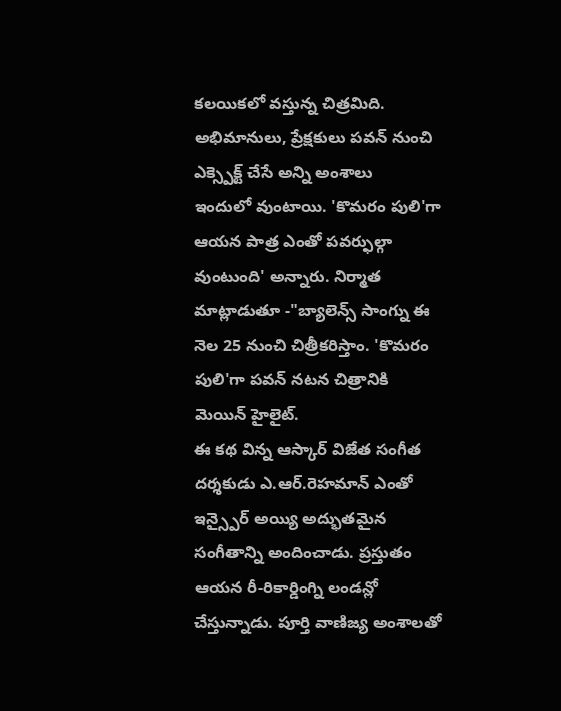కలయికలో వస్తున్న చిత్రమిది. అభిమానులు, ప్రేక్షకులు పవన్ నుంచి ఎక్స్పెక్ట్ చేసే అన్ని అంశాలు
ఇందులో వుంటాయి. 'కొమరం పులి'గా ఆయన పాత్ర ఎంతో పవర్ఫుల్గా వుంటుంది' అన్నారు. నిర్మాత
మాట్లాడుతూ -"బ్యాలెన్స్ సాంగ్ను ఈ నెల 25 నుంచి చిత్రీకరిస్తాం. 'కొమరం పులి'గా పవన్ నటన చిత్రానికి
మెయిన్ హైలైట్.
ఈ కథ విన్న ఆస్కార్ విజేత సంగీత దర్శకుడు ఎ.ఆర్.రెహమాన్ ఎంతో ఇన్స్పైర్ అయ్యి అద్భుతమైన
సంగీతాన్ని అందించాడు. ప్రస్తుతం ఆయన రీ-రికార్డింగ్ని లండన్లో చేస్తున్నాడు. పూర్తి వాణిజ్య అంశాలతో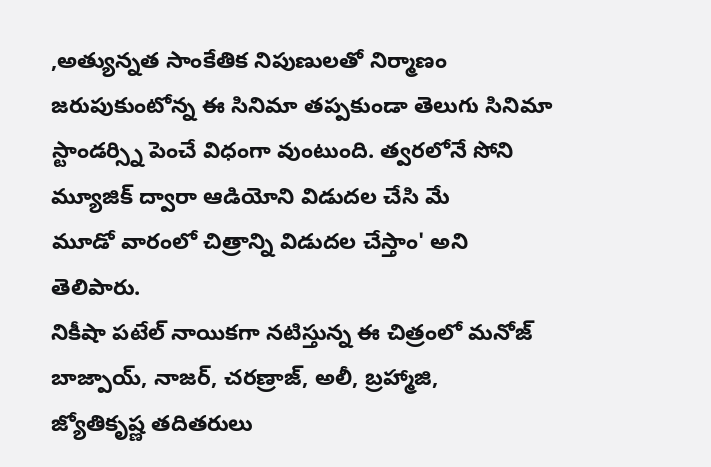,అత్యున్నత సాంకేతిక నిపుణులతో నిర్మాణం జరుపుకుంటోన్న ఈ సినిమా తప్పకుండా తెలుగు సినిమా
స్టాండర్స్ని పెంచే విధంగా వుంటుంది. త్వరలోనే సోని మ్యూజిక్ ద్వారా ఆడియోని విడుదల చేసి మే
మూడో వారంలో చిత్రాన్ని విడుదల చేస్తాం' అని తెలిపారు.
నికీషా పటేల్ నాయికగా నటిస్తున్న ఈ చిత్రంలో మనోజ్ బాజ్పాయ్, నాజర్, చరణ్రాజ్, అలీ, బ్రహ్మాజి,
జ్యోతికృష్ణ తదితరులు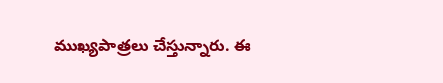ముఖ్యపాత్రలు చేస్తున్నారు. ఈ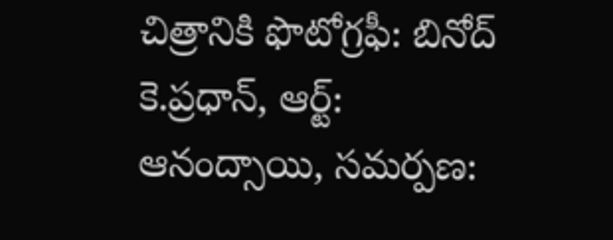చిత్రానికి ఫొటోగ్రఫీ: బినోద్ కె.ప్రధాన్, ఆర్ట్:
ఆనంద్సాయి, సమర్పణ: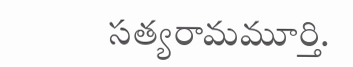సత్యరామమూర్తి.